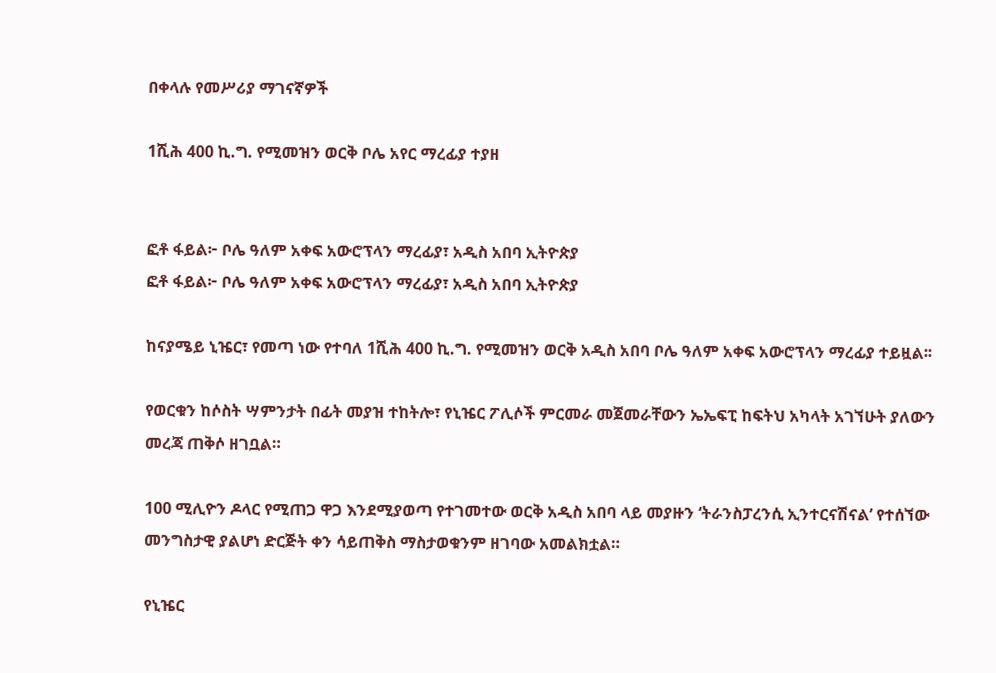በቀላሉ የመሥሪያ ማገናኛዎች

1ሺሕ 400 ኪ.ግ. የሚመዝን ወርቅ ቦሌ አየር ማረፊያ ተያዘ


ፎቶ ፋይል፦ ቦሌ ዓለም አቀፍ አውሮፕላን ማረፊያ፣ አዲስ አበባ ኢትዮጵያ
ፎቶ ፋይል፦ ቦሌ ዓለም አቀፍ አውሮፕላን ማረፊያ፣ አዲስ አበባ ኢትዮጵያ

ከናያሜይ ኒዤር፣ የመጣ ነው የተባለ 1ሺሕ 400 ኪ.ግ. የሚመዝን ወርቅ አዲስ አበባ ቦሌ ዓለም አቀፍ አውሮፕላን ማረፊያ ተይዟል፡፡

የወርቁን ከሶስት ሣምንታት በፊት መያዝ ተከትሎ፣ የኒዤር ፖሊሶች ምርመራ መጀመራቸውን ኤኤፍፒ ከፍትህ አካላት አገኘሁት ያለውን መረጃ ጠቅሶ ዘገቧል።

100 ሚሊዮን ዶላር የሚጠጋ ዋጋ እንደሚያወጣ የተገመተው ወርቅ አዲስ አበባ ላይ መያዙን ‘ትራንስፓረንሲ ኢንተርናሽናል’ የተሰኘው መንግስታዊ ያልሆነ ድርጅት ቀን ሳይጠቅስ ማስታወቁንም ዘገባው አመልክቷል።

የኒዤር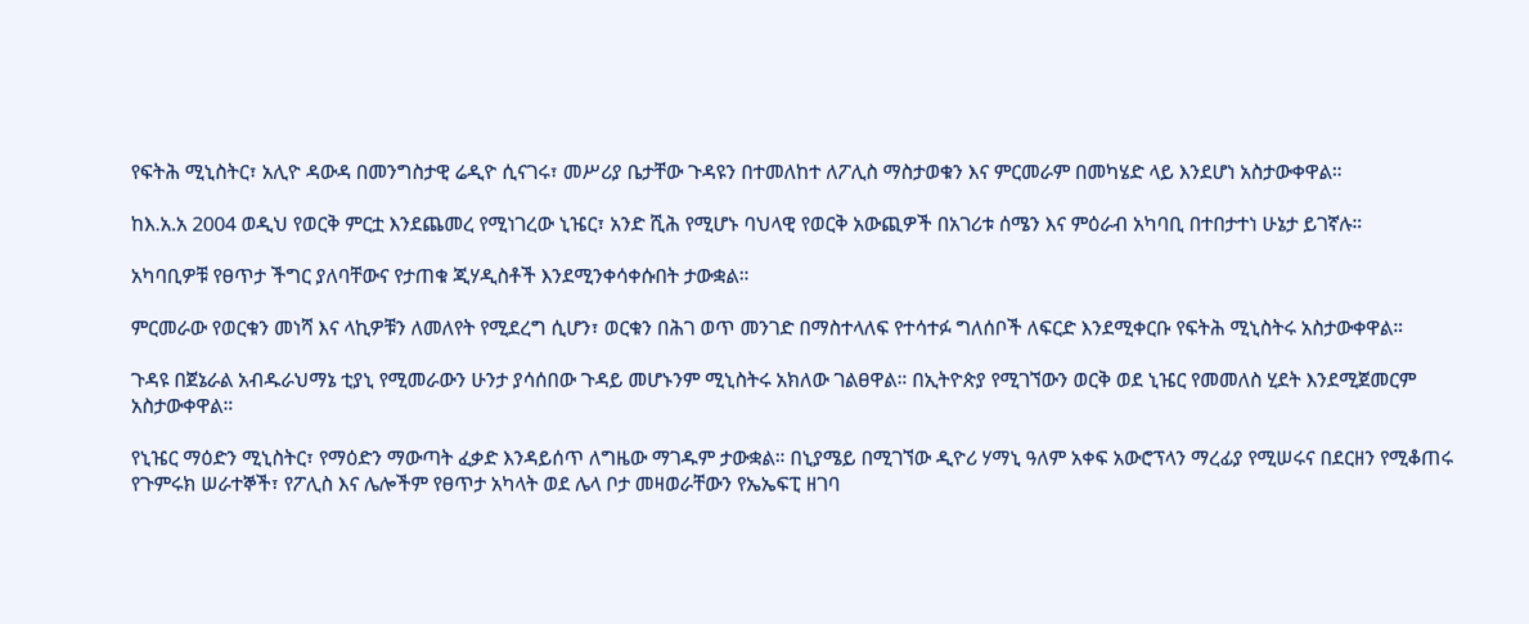የፍትሕ ሚኒስትር፣ አሊዮ ዳውዳ በመንግስታዊ ሬዲዮ ሲናገሩ፣ መሥሪያ ቤታቸው ጉዳዩን በተመለከተ ለፖሊስ ማስታወቁን እና ምርመራም በመካሄድ ላይ እንደሆነ አስታውቀዋል።

ከእ.አ.አ 2004 ወዲህ የወርቅ ምርቷ እንደጨመረ የሚነገረው ኒዤር፣ አንድ ሺሕ የሚሆኑ ባህላዊ የወርቅ አውጪዎች በአገሪቱ ሰሜን እና ምዕራብ አካባቢ በተበታተነ ሁኔታ ይገኛሉ።

አካባቢዎቹ የፀጥታ ችግር ያለባቸውና የታጠቁ ጂሃዲስቶች እንደሚንቀሳቀሱበት ታውቋል።

ምርመራው የወርቁን መነሻ እና ላኪዎቹን ለመለየት የሚደረግ ሲሆን፣ ወርቁን በሕገ ወጥ መንገድ በማስተላለፍ የተሳተፉ ግለሰቦች ለፍርድ እንደሚቀርቡ የፍትሕ ሚኒስትሩ አስታውቀዋል።

ጉዳዩ በጀኔራል አብዱራህማኔ ቲያኒ የሚመራውን ሁንታ ያሳሰበው ጉዳይ መሆኑንም ሚኒስትሩ አክለው ገልፀዋል። በኢትዮጵያ የሚገኘውን ወርቅ ወደ ኒዤር የመመለስ ሂደት እንደሚጀመርም አስታውቀዋል።

የኒዤር ማዕድን ሚኒስትር፣ የማዕድን ማውጣት ፈቃድ እንዳይሰጥ ለግዜው ማገዱም ታውቋል። በኒያሜይ በሚገኘው ዲዮሪ ሃማኒ ዓለም አቀፍ አውሮፕላን ማረፊያ የሚሠሩና በደርዘን የሚቆጠሩ የጉምሩክ ሠራተኞች፣ የፖሊስ እና ሌሎችም የፀጥታ አካላት ወደ ሌላ ቦታ መዛወራቸውን የኤኤፍፒ ዘገባ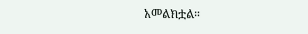አመልክቷል።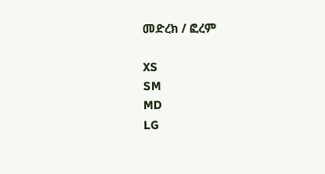መድረክ / ፎረም

XS
SM
MD
LG